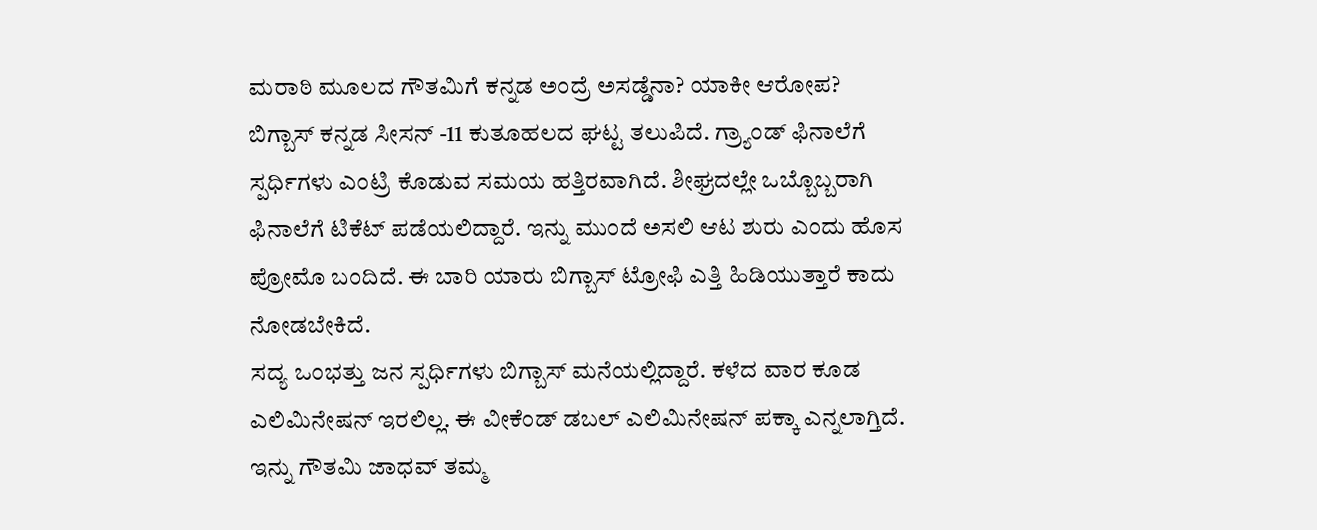ಮರಾಠಿ ಮೂಲದ ಗೌತಮಿಗೆ ಕನ್ನಡ ಅಂದ್ರೆ ಅಸಡ್ಡೆನಾ? ಯಾಕೀ ಆರೋಪ?
ಬಿಗ್ಬಾಸ್ ಕನ್ನಡ ಸೀಸನ್ -11 ಕುತೂಹಲದ ಘಟ್ಟ ತಲುಪಿದೆ. ಗ್ರ್ಯಾಂಡ್ ಫಿನಾಲೆಗೆ ಸ್ಪರ್ಧಿಗಳು ಎಂಟ್ರಿ ಕೊಡುವ ಸಮಯ ಹತ್ತಿರವಾಗಿದೆ. ಶೀಘ್ರದಲ್ಲೇ ಒಬ್ಬೊಬ್ಬರಾಗಿ ಫಿನಾಲೆಗೆ ಟಿಕೆಟ್ ಪಡೆಯಲಿದ್ದಾರೆ. ಇನ್ನು ಮುಂದೆ ಅಸಲಿ ಆಟ ಶುರು ಎಂದು ಹೊಸ ಪ್ರೋಮೊ ಬಂದಿದೆ. ಈ ಬಾರಿ ಯಾರು ಬಿಗ್ಬಾಸ್ ಟ್ರೋಫಿ ಎತ್ತಿ ಹಿಡಿಯುತ್ತಾರೆ ಕಾದು ನೋಡಬೇಕಿದೆ.
ಸದ್ಯ ಒಂಭತ್ತು ಜನ ಸ್ಪರ್ಧಿಗಳು ಬಿಗ್ಬಾಸ್ ಮನೆಯಲ್ಲಿದ್ದಾರೆ. ಕಳೆದ ವಾರ ಕೂಡ ಎಲಿಮಿನೇಷನ್ ಇರಲಿಲ್ಲ. ಈ ವೀಕೆಂಡ್ ಡಬಲ್ ಎಲಿಮಿನೇಷನ್ ಪಕ್ಕಾ ಎನ್ನಲಾಗ್ತಿದೆ. ಇನ್ನು ಗೌತಮಿ ಜಾಧವ್ ತಮ್ಮ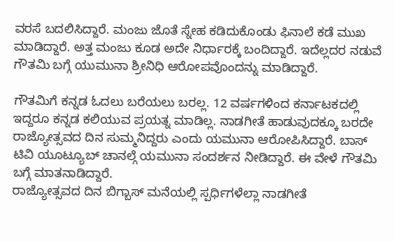ವರಸೆ ಬದಲಿಸಿದ್ದಾರೆ. ಮಂಜು ಜೊತೆ ಸ್ನೇಹ ಕಡಿದುಕೊಂಡು ಫಿನಾಲೆ ಕಡೆ ಮುಖ ಮಾಡಿದ್ದಾರೆ. ಅತ್ತ ಮಂಜು ಕೂಡ ಅದೇ ನಿರ್ಧಾರಕ್ಕೆ ಬಂದಿದ್ದಾರೆ. ಇದೆಲ್ಲದರ ನಡುವೆ ಗೌತಮಿ ಬಗ್ಗೆ ಯುಮುನಾ ಶ್ರೀನಿಧಿ ಆರೋಪವೊಂದನ್ನು ಮಾಡಿದ್ದಾರೆ.

ಗೌತಮಿಗೆ ಕನ್ನಡ ಓದಲು ಬರೆಯಲು ಬರಲ್ಲ. 12 ವರ್ಷಗಳಿಂದ ಕರ್ನಾಟಕದಲ್ಲಿ ಇದ್ದರೂ ಕನ್ನಡ ಕಲಿಯುವ ಪ್ರಯತ್ನ ಮಾಡಿಲ್ಲ. ನಾಡಗೀತೆ ಹಾಡುವುದಕ್ಕೂ ಬರದೇ ರಾಜ್ಯೋತ್ಸವದ ದಿನ ಸುಮ್ಮನಿದ್ದರು ಎಂದು ಯಮುನಾ ಆರೋಪಿಸಿದ್ದಾರೆ. ಬಾಸ್ ಟಿವಿ ಯೂಟ್ಯೂಬ್ ಚಾನಲ್ಗೆ ಯಮುನಾ ಸಂದರ್ಶನ ನೀಡಿದ್ದಾರೆ. ಈ ವೇಳೆ ಗೌತಮಿ ಬಗ್ಗೆ ಮಾತನಾಡಿದ್ದಾರೆ.
ರಾಜ್ಯೋತ್ಸವದ ದಿನ ಬಿಗ್ಬಾಸ್ ಮನೆಯಲ್ಲಿ ಸ್ಪರ್ಧಿಗಳೆಲ್ಲಾ ನಾಡಗೀತೆ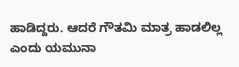ಹಾಡಿದ್ದರು. ಆದರೆ ಗೌತಮಿ ಮಾತ್ರ ಹಾಡಲಿಲ್ಲ ಎಂದು ಯಮುನಾ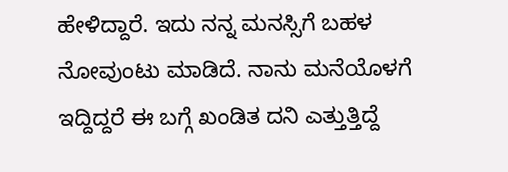ಹೇಳಿದ್ದಾರೆ. ಇದು ನನ್ನ ಮನಸ್ಸಿಗೆ ಬಹಳ ನೋವುಂಟು ಮಾಡಿದೆ. ನಾನು ಮನೆಯೊಳಗೆ ಇದ್ದಿದ್ದರೆ ಈ ಬಗ್ಗೆ ಖಂಡಿತ ದನಿ ಎತ್ತುತ್ತಿದ್ದೆ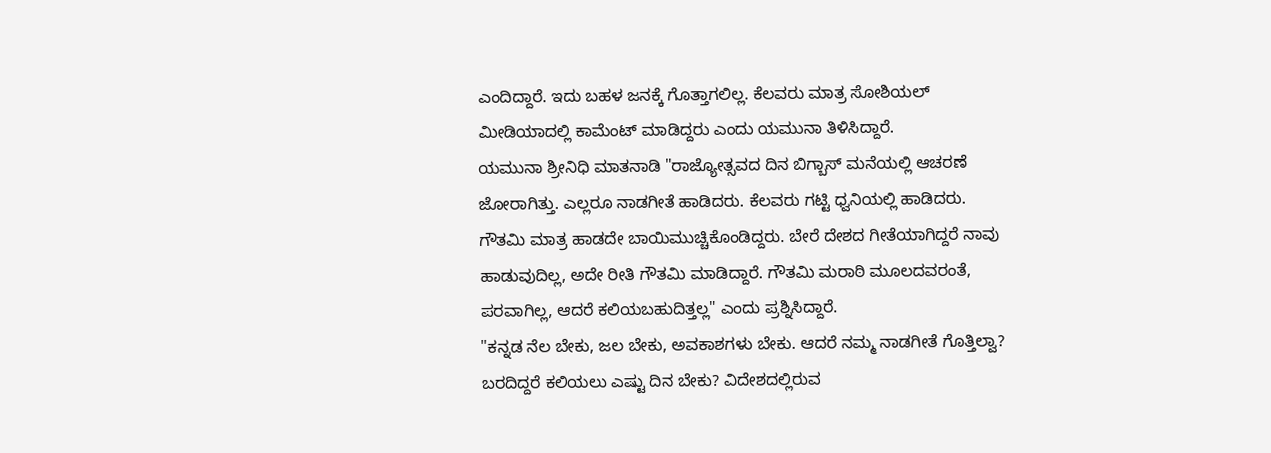ಎಂದಿದ್ದಾರೆ. ಇದು ಬಹಳ ಜನಕ್ಕೆ ಗೊತ್ತಾಗಲಿಲ್ಲ. ಕೆಲವರು ಮಾತ್ರ ಸೋಶಿಯಲ್ ಮೀಡಿಯಾದಲ್ಲಿ ಕಾಮೆಂಟ್ ಮಾಡಿದ್ದರು ಎಂದು ಯಮುನಾ ತಿಳಿಸಿದ್ದಾರೆ.
ಯಮುನಾ ಶ್ರೀನಿಧಿ ಮಾತನಾಡಿ "ರಾಜ್ಯೋತ್ಸವದ ದಿನ ಬಿಗ್ಬಾಸ್ ಮನೆಯಲ್ಲಿ ಆಚರಣೆ ಜೋರಾಗಿತ್ತು. ಎಲ್ಲರೂ ನಾಡಗೀತೆ ಹಾಡಿದರು. ಕೆಲವರು ಗಟ್ಟಿ ಧ್ವನಿಯಲ್ಲಿ ಹಾಡಿದರು. ಗೌತಮಿ ಮಾತ್ರ ಹಾಡದೇ ಬಾಯಿಮುಚ್ಚಿಕೊಂಡಿದ್ದರು. ಬೇರೆ ದೇಶದ ಗೀತೆಯಾಗಿದ್ದರೆ ನಾವು ಹಾಡುವುದಿಲ್ಲ, ಅದೇ ರೀತಿ ಗೌತಮಿ ಮಾಡಿದ್ದಾರೆ. ಗೌತಮಿ ಮರಾಠಿ ಮೂಲದವರಂತೆ, ಪರವಾಗಿಲ್ಲ, ಆದರೆ ಕಲಿಯಬಹುದಿತ್ತಲ್ಲ" ಎಂದು ಪ್ರಶ್ನಿಸಿದ್ದಾರೆ.
"ಕನ್ನಡ ನೆಲ ಬೇಕು, ಜಲ ಬೇಕು, ಅವಕಾಶಗಳು ಬೇಕು. ಆದರೆ ನಮ್ಮ ನಾಡಗೀತೆ ಗೊತ್ತಿಲ್ವಾ? ಬರದಿದ್ದರೆ ಕಲಿಯಲು ಎಷ್ಟು ದಿನ ಬೇಕು? ವಿದೇಶದಲ್ಲಿರುವ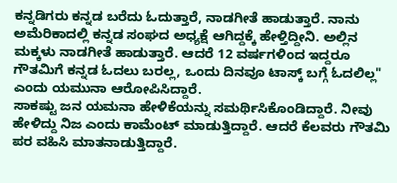ಕನ್ನಡಿಗರು ಕನ್ನಡ ಬರೆದು ಓದುತ್ತಾರೆ, ನಾಡಗೀತೆ ಹಾಡುತ್ತಾರೆ. ನಾನು ಅಮೆರಿಕಾದಲ್ಲಿ ಕನ್ನಡ ಸಂಘದ ಅಧ್ಯಕ್ಷೆ ಆಗಿದ್ದಕ್ಕೆ ಹೇಳ್ತಿದ್ದೀನಿ. ಅಲ್ಲಿನ ಮಕ್ಕಳು ನಾಡಗೀತೆ ಹಾಡುತ್ತಾರೆ. ಆದರೆ 12 ವರ್ಷಗಳಿಂದ ಇದ್ದರೂ ಗೌತಮಿಗೆ ಕನ್ನಡ ಓದಲು ಬರಲ್ಲ, ಒಂದು ದಿನವೂ ಟಾಸ್ಕ್ ಬಗ್ಗೆ ಓದಲಿಲ್ಲ" ಎಂದು ಯಮುನಾ ಆರೋಪಿಸಿದ್ದಾರೆ.
ಸಾಕಷ್ಟು ಜನ ಯಮನಾ ಹೇಳಿಕೆಯನ್ನು ಸಮರ್ಥಿಸಿಕೊಂಡಿದ್ದಾರೆ. ನೀವು ಹೇಳಿದ್ದು ನಿಜ ಎಂದು ಕಾಮೆಂಟ್ ಮಾಡುತ್ತಿದ್ದಾರೆ. ಆದರೆ ಕೆಲವರು ಗೌತಮಿ ಪರ ವಹಿಸಿ ಮಾತನಾಡುತ್ತಿದ್ದಾರೆ.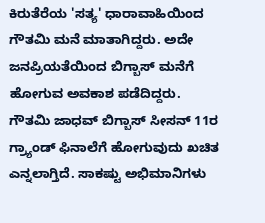ಕಿರುತೆರೆಯ 'ಸತ್ಯ' ಧಾರಾವಾಹಿಯಿಂದ ಗೌತಮಿ ಮನೆ ಮಾತಾಗಿದ್ದರು. ಅದೇ ಜನಪ್ರಿಯತೆಯಿಂದ ಬಿಗ್ಬಾಸ್ ಮನೆಗೆ ಹೋಗುವ ಅವಕಾಶ ಪಡೆದಿದ್ದರು.
ಗೌತಮಿ ಜಾಧವ್ ಬಿಗ್ಬಾಸ್ ಸೀಸನ್ 11ರ ಗ್ರ್ಯಾಂಡ್ ಫಿನಾಲೆಗೆ ಹೋಗುವುದು ಖಚಿತ ಎನ್ನಲಾಗ್ತಿದೆ. ಸಾಕಷ್ಟು ಅಭಿಮಾನಿಗಳು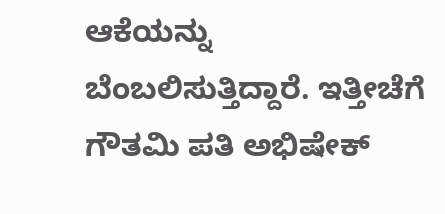ಆಕೆಯನ್ನು ಬೆಂಬಲಿಸುತ್ತಿದ್ದಾರೆ. ಇತ್ತೀಚೆಗೆ ಗೌತಮಿ ಪತಿ ಅಭಿಷೇಕ್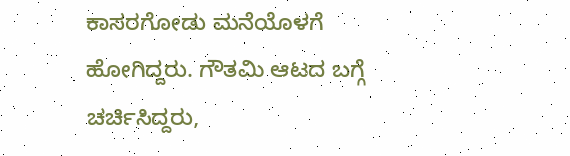ಕಾಸರಗೋಡು ಮನೆಯೊಳಗೆ ಹೋಗಿದ್ದರು. ಗೌತಮಿ ಆಟದ ಬಗ್ಗೆ ಚರ್ಚಿಸಿದ್ದರು,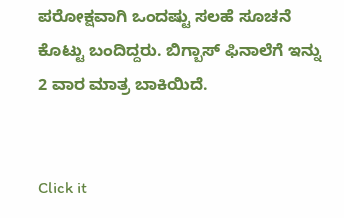ಪರೋಕ್ಷವಾಗಿ ಒಂದಷ್ಟು ಸಲಹೆ ಸೂಚನೆ ಕೊಟ್ಟು ಬಂದಿದ್ದರು. ಬಿಗ್ಬಾಸ್ ಫಿನಾಲೆಗೆ ಇನ್ನು 2 ವಾರ ಮಾತ್ರ ಬಾಕಿಯಿದೆ.


Click it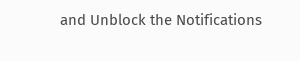and Unblock the Notifications